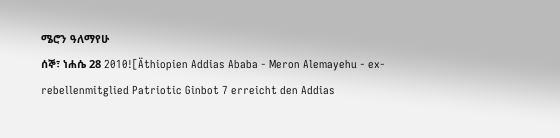ሜሮን ዓለማየሁ
ሰኞ፣ ነሐሴ 28 2010![Äthiopien Addias Ababa - Meron Alemayehu - ex-rebellenmitglied Patriotic Ginbot 7 erreicht den Addias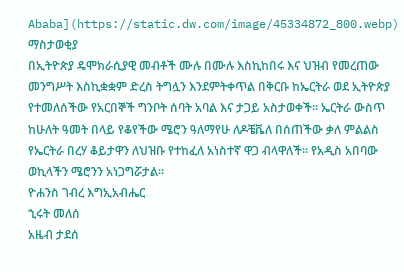Ababa](https://static.dw.com/image/45334872_800.webp)
ማስታወቂያ
በኢትዮጵያ ዴሞክራሲያዊ መብቶች ሙሉ በሙሉ እስኪከበሩ እና ህዝብ የመረጠው መንግሥት እስኪቋቋም ድረስ ትግሏን እንደምትቀጥል በቅርቡ ከኤርትራ ወደ ኢትዮጵያ የተመለሰችው የአርበኞች ግንቦት ሰባት አባል እና ታጋይ አስታወቀች። ኤርትራ ውስጥ ከሁለት ዓመት በላይ የቆየችው ሜሮን ዓለማየሁ ለዶቼቬለ በሰጠችው ቃለ ምልልስ የኤርትራ በረሃ ቆይታዋን ለህዝቡ የተከፈለ አነስተኛ ዋጋ ብላዋለች። የአዲስ አበባው ወኪላችን ሜሮንን አነጋግሯታል።
ዮሐንስ ገብረ እግኢአብሔር
ኂሩት መለሰ
አዜብ ታደሰ